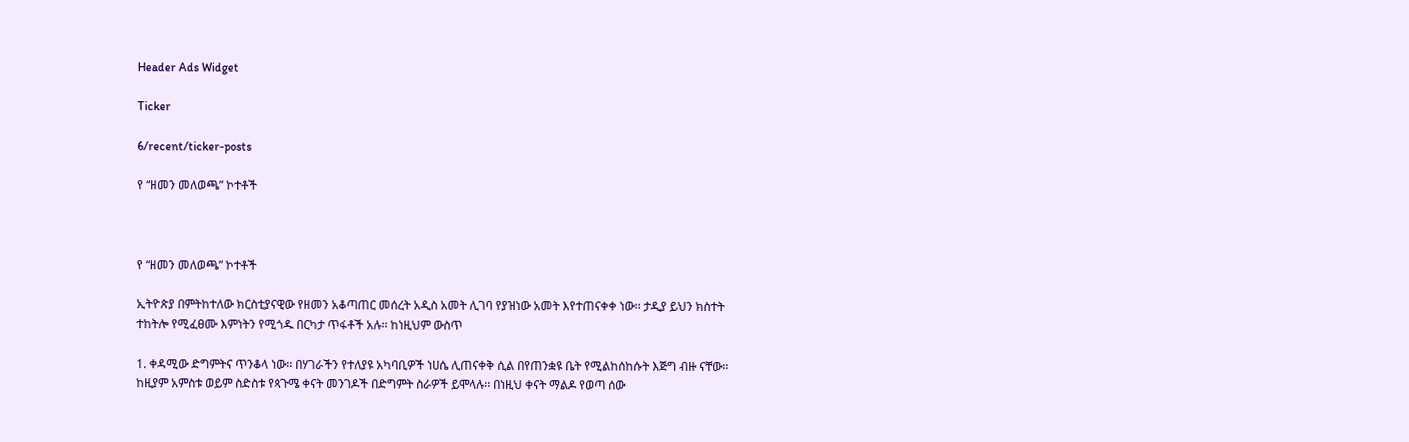Header Ads Widget

Ticker

6/recent/ticker-posts

የ “ዘመን መለወጫ” ኮተቶች



የ “ዘመን መለወጫ” ኮተቶች

ኢትዮጵያ በምትከተለው ክርስቲያናዊው የዘመን አቆጣጠር መሰረት አዲስ አመት ሊገባ የያዝነው አመት እየተጠናቀቀ ነው፡፡ ታዲያ ይህን ክስተት ተከትሎ የሚፈፀሙ እምነትን የሚጎዱ በርካታ ጥፋቶች አሉ፡፡ ከነዚህም ውስጥ

1. ቀዳሚው ድግምትና ጥንቆላ ነው፡፡ በሃገራችን የተለያዩ አካባቢዎች ነሀሴ ሊጠናቀቅ ሲል በየጠንቋዩ ቤት የሚልከሰከሱት እጅግ ብዙ ናቸው፡፡ ከዚያም አምስቱ ወይም ስድስቱ የጳጉሜ ቀናት መንገዶች በድግምት ስራዎች ይሞላሉ፡፡ በነዚህ ቀናት ማልዶ የወጣ ሰው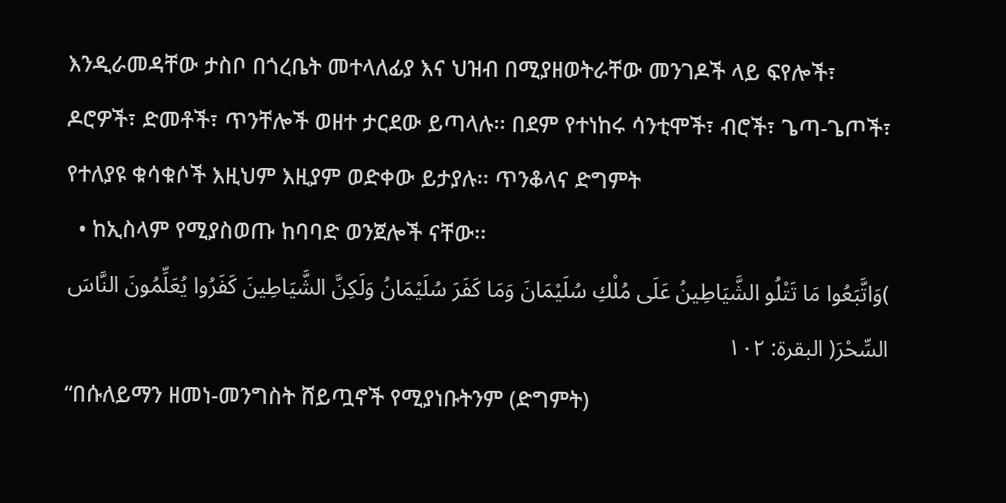እንዲራመዳቸው ታስቦ በጎረቤት መተላለፊያ እና ህዝብ በሚያዘወትራቸው መንገዶች ላይ ፍየሎች፣ ዶሮዎች፣ ድመቶች፣ ጥንቸሎች ወዘተ ታርደው ይጣላሉ፡፡ በደም የተነከሩ ሳንቲሞች፣ ብሮች፣ ጌጣ-ጌጦች፣ የተለያዩ ቁሳቁሶች እዚህም እዚያም ወድቀው ይታያሉ፡፡ ጥንቆላና ድግምት
  • ከኢስላም የሚያስወጡ ከባባድ ወንጀሎች ናቸው፡፡
)وَاتَّبَعُوا مَا تَتْلُو الشَّيَاطِينُ عَلَى مُلْكِ سُلَيْمَانَ وَمَا كَفَرَ سُلَيْمَانُ وَلَكِنَّ الشَّيَاطِينَ كَفَرُوا يُعَلِّمُونَ النَّاسَ السِّحْرَ( البقرة: ١٠٢
“በሱለይማን ዘመነ-መንግስት ሸይጧኖች የሚያነቡትንም (ድግምት)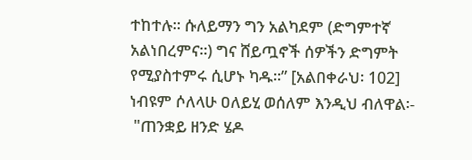ተከተሉ፡፡ ሱለይማን ግን አልካደም (ድግምተኛ አልነበረምና፡፡) ግና ሸይጧኖች ሰዎችን ድግምት የሚያስተምሩ ሲሆኑ ካዱ፡፡” [አልበቀራህ፡ 102]
ነብዩም ሶለላሁ ዐለይሂ ወሰለም እንዲህ ብለዋል፡-
 "ጠንቋይ ዘንድ ሄዶ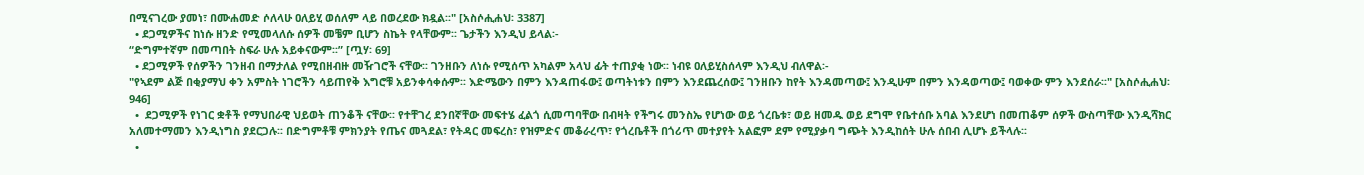በሚናገረው ያመነ፣ በሙሐመድ ሶለላሁ ዐለይሂ ወሰለም ላይ በወረደው ክዷል፡፡" [አስሶሒሐህ፡ 3387]
  • ደጋሚዎችና ከነሱ ዘንድ የሚመላለሱ ሰዎች መቼም ቢሆን ስኬት የላቸውም፡፡ ጌታችን እንዲህ ይላል፡-
“ድግምተኛም በመጣበት ስፍራ ሁሉ አይቀናውም፡፡” [ጧሃ፡ 69]
  • ደጋሚዎች የሰዎችን ገንዘብ በማታለል የሚበዘብዙ መዥገሮች ናቸው፡፡ ገንዘቡን ለነሱ የሚሰጥ አካልም አላህ ፊት ተጠያቂ ነው፡፡ ነብዩ ዐለይሂስሰላም እንዲህ ብለዋል፡-
"የኣደም ልጅ በቂያማህ ቀን አምስት ነገሮችን ሳይጠየቅ እግሮቹ አይንቀሳቀሱም፡፡ እድሜውን በምን እንዳጠፋው፤ ወጣትነቱን በምን እንደጨረሰው፤ ገንዘቡን ከየት እንዳመጣው፤ እንዲሁም በምን እንዳወጣው፤ ባወቀው ምን እንደሰራ፡፡" [አስሶሒሐህ፡ 946]
  •  ደጋሚዎች የነገር ቋቶች የማህበራዊ ህይወት ጠንቆች ናቸው፡፡ የተቸገረ ደንበኛቸው መፍተሄ ፈልጎ ሲመጣባቸው በብዛት የችግሩ መንስኤ የሆነው ወይ ጎረቤቱ፣ ወይ ዘመዱ ወይ ደግሞ የቤተሰቡ አባል እንደሆነ በመጠቆም ሰዎች ውስጣቸው እንዲሻክር አለመተማመን እንዲነግስ ያደርጋሉ፡፡ በድግምቶቹ ምክንያት የጤና መጓደል፣ የትዳር መፍረስ፣ የዝምድና መቆራረጥ፣ የጎረቤቶች በጎሪጥ መተያየት አልፎም ደም የሚያቃባ ግጭት እንዲከሰት ሁሉ ሰበብ ሊሆኑ ይችላሉ፡፡
  •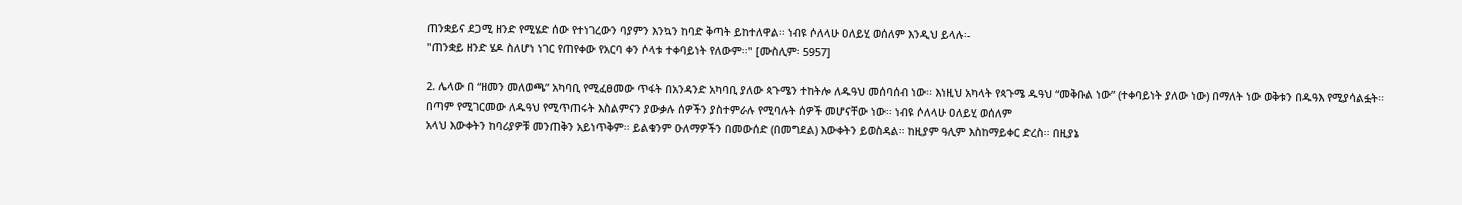ጠንቋይና ደጋሚ ዘንድ የሚሄድ ሰው የተነገረውን ባያምን እንኳን ከባድ ቅጣት ይከተለዋል፡፡ ነብዩ ሶለላሁ ዐለይሂ ወሰለም እንዲህ ይላሉ፡-
"ጠንቋይ ዘንድ ሄዶ ስለሆነ ነገር የጠየቀው የአርባ ቀን ሶላቱ ተቀባይነት የለውም፡፡" [ሙስሊም፡ 5957]

2. ሌላው በ “ዘመን መለወጫ” አካባቢ የሚፈፀመው ጥፋት በአንዳንድ አካባቢ ያለው ጳጉሜን ተከትሎ ለዱዓህ መሰባሰብ ነው፡፡ እነዚህ አካላት የጳጉሜ ዱዓህ “መቅቡል ነው” (ተቀባይነት ያለው ነው) በማለት ነው ወቅቱን በዱዓእ የሚያሳልፏት፡፡ በጣም የሚገርመው ለዱዓህ የሚጥጠሩት እስልምናን ያውቃሉ ሰዎችን ያስተምራሉ የሚባሉት ሰዎች መሆናቸው ነው፡፡ ነብዩ ሶለላሁ ዐለይሂ ወሰለም
አላህ እውቀትን ከባሪያዎቹ መንጠቅን አይነጥቅም፡፡ ይልቁንም ዑለማዎችን በመውሰድ (በመግደል) እውቀትን ይወስዳል፡፡ ከዚያም ዓሊም እስከማይቀር ድረስ፡፡ በዚያኔ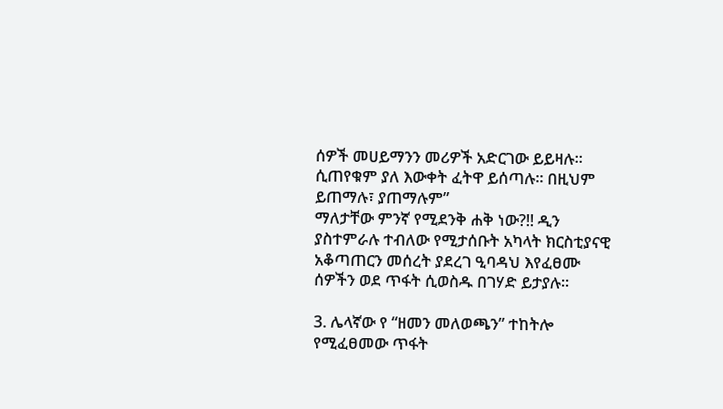ሰዎች መሀይማንን መሪዎች አድርገው ይይዛሉ፡፡ ሲጠየቁም ያለ እውቀት ፈትዋ ይሰጣሉ፡፡ በዚህም ይጠማሉ፣ ያጠማሉም”
ማለታቸው ምንኛ የሚደንቅ ሐቅ ነው?!! ዲን ያስተምራሉ ተብለው የሚታሰቡት አካላት ክርስቲያናዊ አቆጣጠርን መሰረት ያደረገ ዒባዳህ እየፈፀሙ ሰዎችን ወደ ጥፋት ሲወስዱ በገሃድ ይታያሉ፡፡

3. ሌላኛው የ “ዘመን መለወጫን” ተከትሎ የሚፈፀመው ጥፋት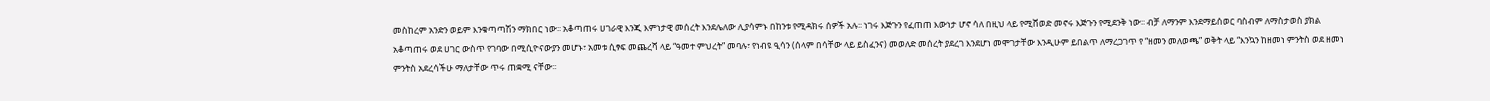መስከረም አንድን ወይም እንቁጣጣሽን ማክበር ነው፡፡ አቆጣጠሩ ሀገራዊ እንጂ እምነታዊ መሰረት እንደሌለው ሊያሳምኑ በከንቱ የሚዳክሩ ሰዎች አሉ፡፡ ነገሩ እጅጉን የፈጠጠ እውነታ ሆኖ ሳለ በዚህ ላይ የሚሸወድ መኖሩ እጅጉን የሚደንቅ ነው፡፡ ብቻ ለማንም እንደማይሰወር ባስብም ለማስታወስ ያክል አቆጣጠሩ ወደ ሀገር ውስጥ የገባው በሚሲዮናውያን መሆኑ፣ አመቱ ሲፃፍ መጨረሻ ላይ “ዓመተ ምህረት” መባሉ፣ የነብዩ ዒሳን (ሰላም በሳቸው ላይ ይስፈንና) መወለድ መሰረት ያደረገ እንደሆነ መሞገታቸው እንዲሁም ይበልጥ ለማረጋገጥ የ “ዘመን መለወጫ” ወቅት ላይ “እንኳን ከዘመነ ምንትስ ወደ ዘመነ ምንትስ አደረሳችሁ ማለታቸው ጥሩ ጠቋሚ ናቸው፡፡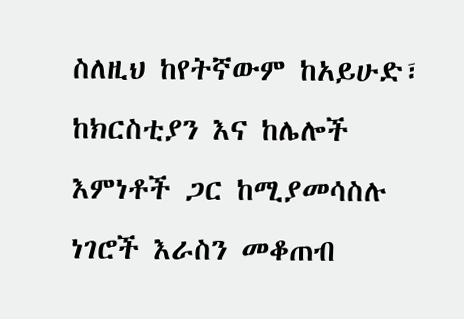ስለዚህ ከየትኛውም ከአይሁድ፣ ከክርስቲያን እና ከሌሎች እምነቶች ጋር ከሚያመሳስሉ ነገሮች እራስን መቆጠብ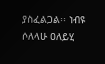ያስፈልጋል፡፡ ነብዩ ሶለላሁ ዐለይሂ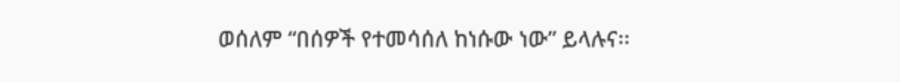ወሰለም “በሰዎች የተመሳሰለ ከነሱው ነው” ይላሉና፡፡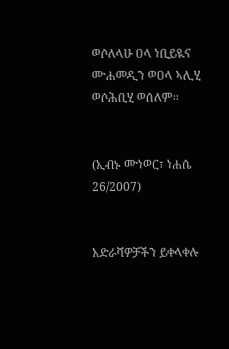ወሶለላሁ ዐላ ነቢይዪና ሙሐመዲን ወዐላ ኣሊሂ ወሶሕቢሂ ወሰለም፡፡


(ኢብኑ ሙነወር፣ ነሐሴ 26/2007)


አድራሻዎቻችን ይቀላቀሉ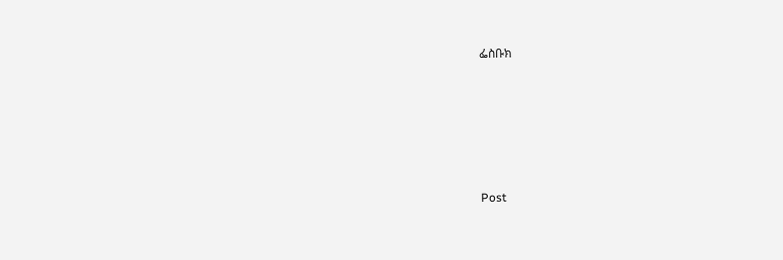ፌስቡክ





Post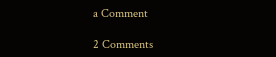a Comment

2 Comments